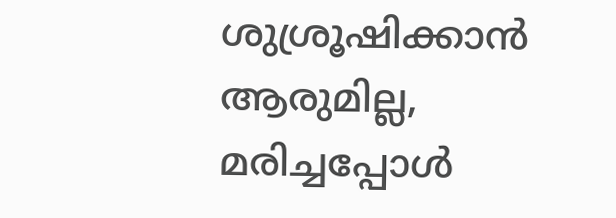ശുശ്രൂഷിക്കാൻ ആരുമില്ല, മരിച്ചപ്പോൾ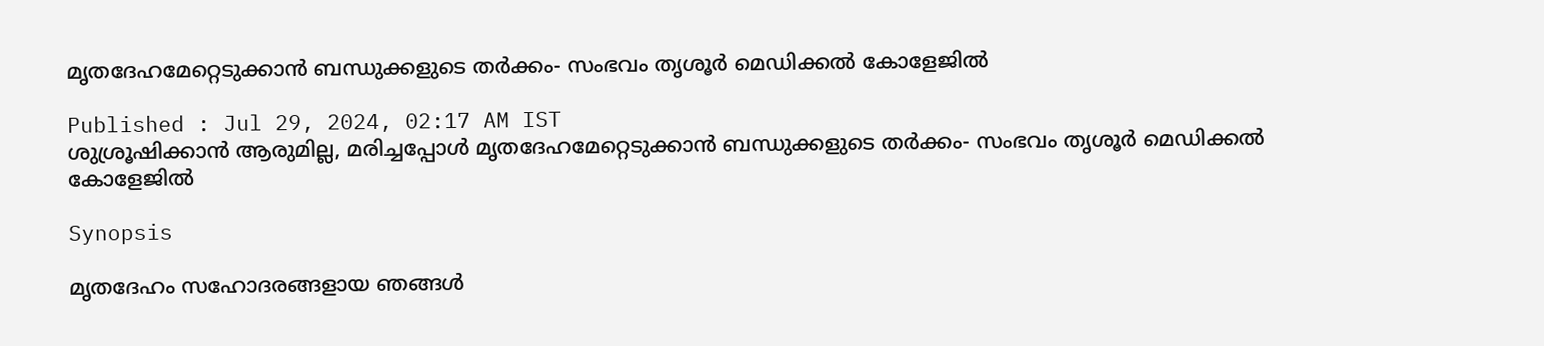മൃതദേഹമേറ്റെടുക്കാൻ ബന്ധുക്കളുടെ തർക്കം- സംഭവം തൃശൂർ മെഡിക്കൽ കോളേജിൽ

Published : Jul 29, 2024, 02:17 AM IST
ശുശ്രൂഷിക്കാൻ ആരുമില്ല, മരിച്ചപ്പോൾ മൃതദേഹമേറ്റെടുക്കാൻ ബന്ധുക്കളുടെ തർക്കം- സംഭവം തൃശൂർ മെഡിക്കൽ കോളേജിൽ

Synopsis

മൃതദേഹം സഹോദരങ്ങളായ ഞങ്ങള്‍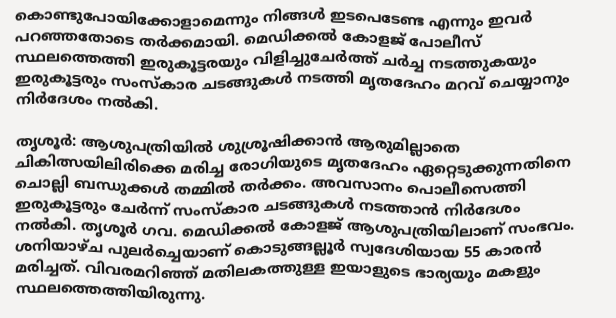കൊണ്ടുപോയിക്കോളാമെന്നും നിങ്ങള്‍ ഇടപെടേണ്ട എന്നും ഇവർ പറഞ്ഞതോടെ തർക്കമായി. മെഡിക്കല്‍ കോളജ് പോലീസ് സ്ഥലത്തെത്തി ഇരുകൂട്ടരയും വിളിച്ചുചേര്‍ത്ത് ചര്‍ച്ച നടത്തുകയും ഇരുകൂട്ടരും സംസ്‌കാര ചടങ്ങുകള്‍ നടത്തി മൃതദേഹം മറവ് ചെയ്യാനും നിര്‍ദേശം നല്‍കി.

തൃശൂര്‍: ആശുപത്രിയില്‍ ശുശ്രൂഷിക്കാന്‍ ആരുമില്ലാതെ ചികിത്സയിലിരിക്കെ മരിച്ച രോഗിയുടെ മൃതദേഹം ഏറ്റെടുക്കുന്നതിനെ ചൊല്ലി ബന്ധുക്കള്‍ തമ്മില്‍ തര്‍ക്കം. അവസാനം പൊലീസെത്തി ഇരുകൂട്ടരും ചേര്‍ന്ന് സംസ്‌കാര ചടങ്ങുകള്‍ നടത്താന്‍ നിര്‍ദേശം നല്‍കി. തൃശൂര്‍ ഗവ. മെഡിക്കല്‍ കോളജ് ആശുപത്രിയിലാണ് സംഭവം. ശനിയാഴ്ച പുലര്‍ച്ചെയാണ് കൊടുങ്ങല്ലൂര്‍ സ്വദേശിയായ 55 കാരൻ മരിച്ചത്. വിവരമറിഞ്ഞ് മതിലകത്തുള്ള ഇയാളുടെ ഭാര്യയും മകളും സ്ഥലത്തെത്തിയിരുന്നു.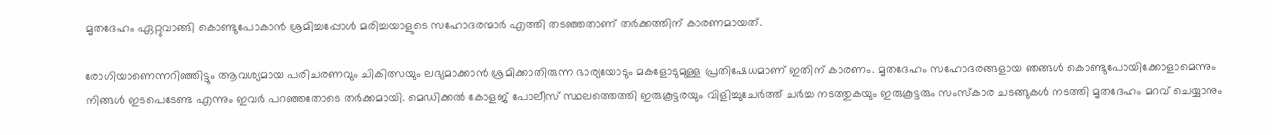മൃതദേഹം ഏറ്റുവാങ്ങി കൊണ്ടുപോകാന്‍ ശ്രമിച്ചപ്പോള്‍ മരിച്ചയാളുടെ സഹോദരന്മാര്‍ എത്തി തടഞ്ഞതാണ് തര്‍ക്കത്തിന് കാരണമായത്.

രോഗിയാണെന്നറിഞ്ഞിട്ടും ആവശ്യമായ പരിചരണവും ചികിത്സയും ലഭ്യമാക്കാന്‍ ശ്രമിക്കാതിരുന്ന ഭാര്യയോടും മകളോടുമുള്ള പ്രതിഷേധമാണ് ഇതിന് കാരണം. മൃതദേഹം സഹോദരങ്ങളായ ഞങ്ങള്‍ കൊണ്ടുപോയിക്കോളാമെന്നും നിങ്ങള്‍ ഇടപെടേണ്ട എന്നും ഇവർ പറഞ്ഞതോടെ തർക്കമായി. മെഡിക്കല്‍ കോളജ് പോലീസ് സ്ഥലത്തെത്തി ഇരുകൂട്ടരയും വിളിച്ചുചേര്‍ത്ത് ചര്‍ച്ച നടത്തുകയും ഇരുകൂട്ടരും സംസ്‌കാര ചടങ്ങുകള്‍ നടത്തി മൃതദേഹം മറവ് ചെയ്യാനും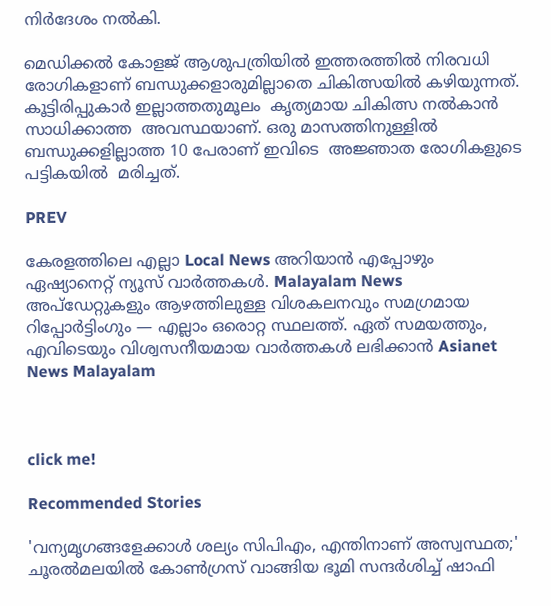നിര്‍ദേശം നല്‍കി.

മെഡിക്കല്‍ കോളജ് ആശുപത്രിയില്‍ ഇത്തരത്തില്‍ നിരവധി രോഗികളാണ് ബന്ധുക്കളാരുമില്ലാതെ ചികിത്സയില്‍ കഴിയുന്നത്. കൂട്ടിരിപ്പുകാര്‍ ഇല്ലാത്തതുമൂലം  കൃത്യമായ ചികിത്സ നല്‍കാന്‍ സാധിക്കാത്ത  അവസ്ഥയാണ്. ഒരു മാസത്തിനുള്ളില്‍ ബന്ധുക്കളില്ലാത്ത 10 പേരാണ് ഇവിടെ  അജ്ഞാത രോഗികളുടെ പട്ടികയില്‍  മരിച്ചത്.

PREV

കേരളത്തിലെ എല്ലാ Local News അറിയാൻ എപ്പോഴും ഏഷ്യാനെറ്റ് ന്യൂസ് വാർത്തകൾ. Malayalam News  അപ്‌ഡേറ്റുകളും ആഴത്തിലുള്ള വിശകലനവും സമഗ്രമായ റിപ്പോർട്ടിംഗും — എല്ലാം ഒരൊറ്റ സ്ഥലത്ത്. ഏത് സമയത്തും, എവിടെയും വിശ്വസനീയമായ വാർത്തകൾ ലഭിക്കാൻ Asianet News Malayalam



click me!

Recommended Stories

'വന്യമൃഗങ്ങളേക്കാൾ ശല്യം സിപിഎം, എന്തിനാണ് അസ്വസ്ഥത;' ചൂരൽമലയിൽ കോൺഗ്രസ് വാങ്ങിയ ഭൂമി സന്ദർശിച്ച് ഷാഫി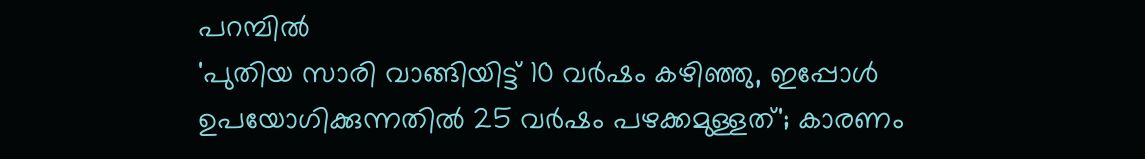പറമ്പിൽ
'പുതിയ സാരി വാങ്ങിയിട്ട് 10 വർഷം കഴിഞ്ഞു, ഇപ്പോള്‍ ഉപയോഗിക്കുന്നതിൽ 25 വർഷം പഴക്കമുള്ളത്'; കാരണം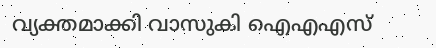വ്യക്തമാക്കി വാസുകി ഐഎഎസ്